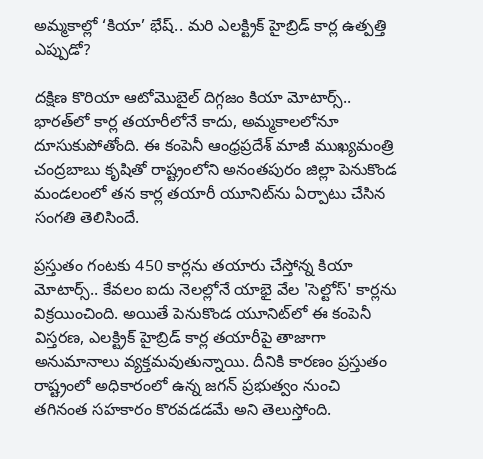అమ్మకాల్లో ‘కియా’ భేష్.. మరి ఎలక్ట్రిక్ హైబ్రిడ్ కార్ల ఉత్పత్తి ఎప్పుడో?

దక్షిణ కొరియా ఆటోమొబైల్ దిగ్గజం కియా మోటార్స్.. భారత్‌లో కార్ల తయారీలోనే కాదు, అమ్మకాలలోనూ దూసుకుపోతోంది. ఈ కంపెనీ ఆంధ్రప్రదేశ్ మాజీ ముఖ్యమంత్రి చంద్రబాబు కృషితో రాష్ట్రంలోని అనంతపురం జిల్లా పెనుకొండ మండలంలో తన కార్ల తయారీ యూనిట్‌ను ఏర్పాటు చేసిన సంగతి తెలిసిందే.

ప్రస్తుతం గంటకు 450 కార్లను తయారు చేస్తోన్న కియా మోటార్స్.. కేవలం ఐదు నెలల్లోనే యాభై వేల 'సెల్టోస్' కార్లను విక్రయించింది. అయితే పెనుకొండ యూనిట్‌లో ఈ కంపెనీ విస్తరణ, ఎలక్ట్రిక్ హైబ్రిడ్ కార్ల తయారీపై తాజాగా అనుమానాలు వ్యక్తమవుతున్నాయి. దీనికి కారణం ప్రస్తుతం రాష్ట్రంలో అధికారంలో ఉన్న జగన్ ప్రభుత్వం నుంచి తగినంత సహకారం కొరవడడమే అని తెలుస్తోంది.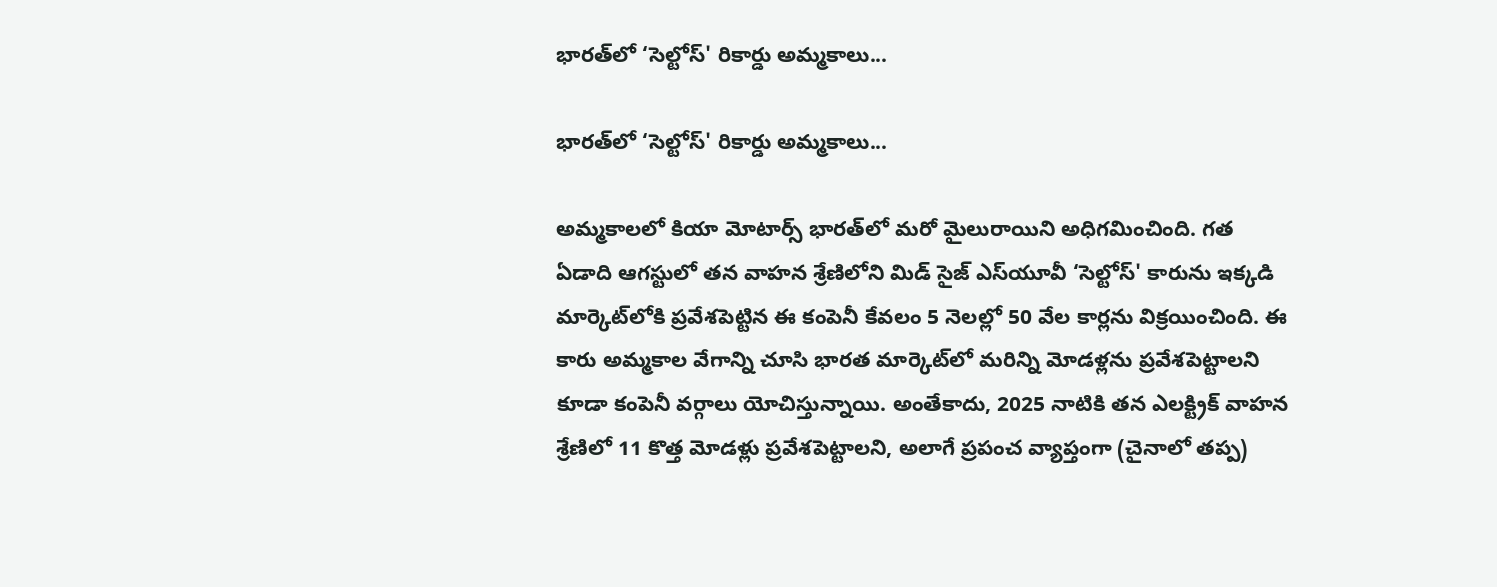భారత్‌లో ‘సెల్టోస్' రికార్డు అమ్మకాలు...

భారత్‌లో ‘సెల్టోస్' రికార్డు అమ్మకాలు...

అమ్మకాలలో కియా మోటార్స్ భారత్‌లో మరో మైలురాయిని అధిగమించింది. గత ఏడాది ఆగస్టులో తన వాహన శ్రేణిలోని మిడ్ సైజ్ ఎస్‌యూవీ ‘సెల్టోస్' కారును ఇక్కడి మార్కెట్‌లోకి ప్రవేశపెట్టిన ఈ కంపెనీ కేవలం 5 నెలల్లో 50 వేల కార్లను విక్రయించింది. ఈ కారు అమ్మకాల వేగాన్ని చూసి భారత మార్కెట్‌లో మరిన్ని మోడళ్లను ప్రవేశపెట్టాలని కూడా కంపెనీ వర్గాలు యోచిస్తున్నాయి. అంతేకాదు, 2025 నాటికి తన ఎలక్ట్రిక్ వాహన శ్రేణిలో 11 కొత్త మోడళ్లు ప్రవేశపెట్టాలని, అలాగే ప్రపంచ వ్యాప్తంగా (చైనాలో తప్ప)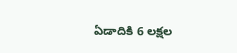ఏడాదికి 6 లక్షల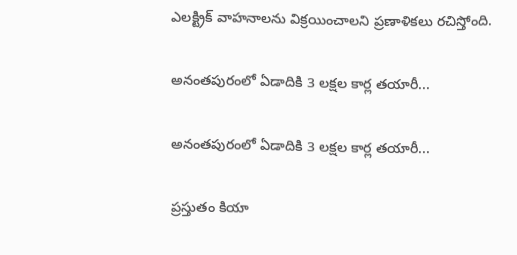ఎలక్ట్రిక్ వాహనాలను విక్రయించాలని ప్రణాళికలు రచిస్తోంది.

అనంతపురంలో ఏడాదికి 3 లక్షల కార్ల తయారీ...

అనంతపురంలో ఏడాదికి 3 లక్షల కార్ల తయారీ...

ప్రస్తుతం కియా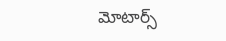మోటార్స్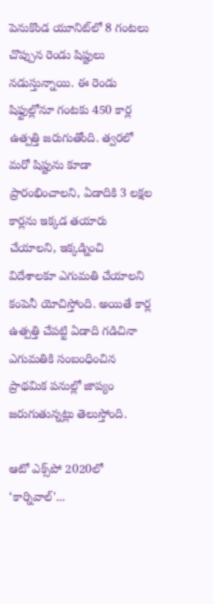పెనుకొండ యూనిట్‌లో 8 గంటలు చొప్పున రెండు షిప్టులు నడుస్తున్నాయి. ఈ రెండు షిఫ్టుల్లోనూ గంటకు 450 కార్ల ఉత్పత్తి జరుగుతోంది. త్వరలో మరో షిప్టును కూడా ప్రారంభించాలని, ఏడాదికి 3 లక్షల కార్లను ఇక్కడ తయారు చేయాలని, ఇక్కడ్నించి విదేశాలకూ ఎగుమతి చేయాలని కంపెనీ యోచిస్తోంది. అయితే కార్ల ఉత్పత్తి చేపట్టి ఏడాది గడిచినా ఎగుమతికి సంబంధించిన ప్రాథమిక పనుల్లో జాప్యం జరుగుతున్నట్లు తెలుస్తోంది.

ఆటో ఎక్స్‌పో 2020లో ‘కార్నివాల్'...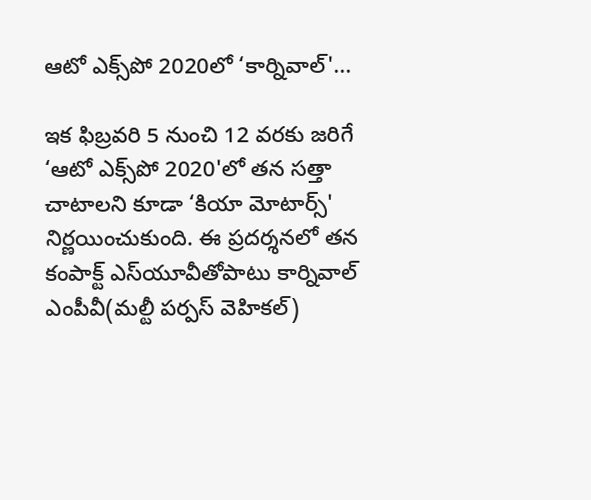ఆటో ఎక్స్‌పో 2020లో ‘కార్నివాల్'...

ఇక ఫిబ్రవరి 5 నుంచి 12 వరకు జరిగే ‘ఆటో ఎక్స్‌పో 2020'లో తన సత్తా చాటాలని కూడా ‘కియా మోటార్స్' నిర్ణయించుకుంది. ఈ ప్రదర్శనలో తన కంపాక్ట్ ఎస్‌యూవీతోపాటు కార్నివాల్ ఎంపీవీ(మల్టీ పర్పస్ వెహికల్)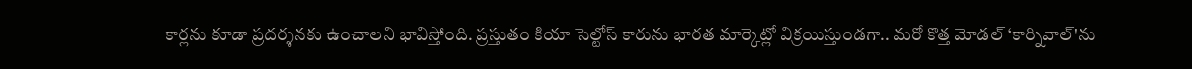కార్లను కూడా ప్రదర్శనకు ఉంచాలని భావిస్తోంది. ప్రస్తుతం కియా సెల్టోస్‌ కారును భారత మార్కెట్లో విక్రయిస్తుండగా.. మరో కొత్త మోడల్‌ ‘కార్నివాల్‌'ను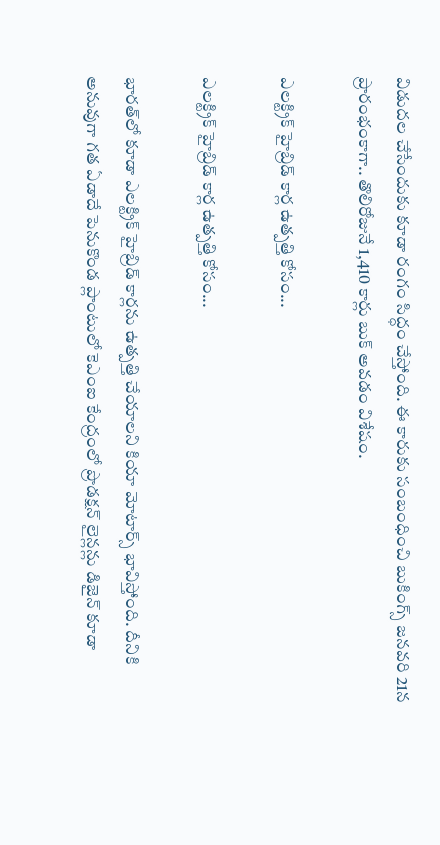విడుదల చేసేందుకు కూడా రంగం సిద్ధం చేస్తోంది. ఈ కారుకు సంబంధించి బుకింగ్స్‌ జనవరి 21న ప్రారంభంకాగా.. తొలిరోజునే 1,410 కార్లు బుక్ అవడం విశేషం.

ఎలక్ట్రిక్ హైబ్రిడ్ కార్ల ఉత్పత్తి కోసం...

ఎలక్ట్రిక్ హైబ్రిడ్ కార్ల ఉత్పత్తి కోసం...

భారత్‌లో కూడా ఎలక్ట్రిక్ హైబ్రిడ్ కార్లను ఉత్పత్తి చేయాలని కియా మోటార్స్ భావిస్తోంది. దీనికి అనువుగా గత ఏడాదే పెనుకొండ ప్లాంటులో కెఎంఐ కేంద్రంలో ప్రొడక్షన్‌ లైన్లన్లు డిజైన్ కూడా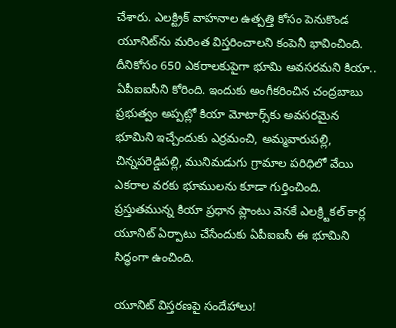చేశారు. ఎలక్ట్రిక్ వాహనాల ఉత్పత్తి కోసం పెనుకొండ యూనిట్‌‌ను మరింత విస్తరించాలని కంపెనీ భావించింది. దీనికోసం 650 ఎకరాలకుపైగా భూమి అవసరమని కియా.. ఏపీఐఐసీని కోరింది. ఇందుకు అంగీకరించిన చంద్రబాబు ప్రభుత్వం అప్పట్లో కియా మోటార్స్‌కు అవసరమైన భూమిని ఇచ్చేందుకు ఎర్రమంచి, అమ్మవారుపల్లి, చిన్నపరెడ్డిపల్లి, మునిమడుగు గ్రామాల పరిధిలో వేయి ఎకరాల వరకు భూములను కూడా గుర్తించింది. ప్రస్తుతమున్న కియా ప్రధాన ప్లాంటు వెనకే ఎలక్ర్టికల్‌ కార్ల యూనిట్‌ ఏర్పాటు చేసేందుకు ఏపీఐఐసీ ఈ భూమిని సిద్ధంగా ఉంచింది.

యూనిట్ విస్తరణపై సందేహాలు!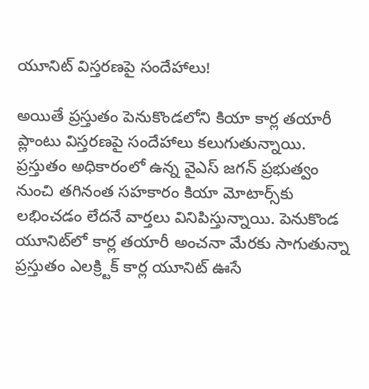యూనిట్ విస్తరణపై సందేహాలు!

అయితే ప్రస్తుతం పెనుకొండలోని కియా కార్ల తయారీ ప్లాంటు విస్తరణపై సందేహాలు కలుగుతున్నాయి. ప్రస్తుతం అధికారంలో ఉన్న వైఎస్ జగన్ ప్రభుత్వం నుంచి తగినంత సహకారం కియా మోటార్స్‌కు లభించడం లేదనే వార్తలు వినిపిస్తున్నాయి. పెనుకొండ యూనిట్‌లో కార్ల తయారీ అంచనా మేరకు సాగుతున్నా ప్రస్తుతం ఎలక్ర్టిక్‌ కార్ల యూనిట్‌ ఊసే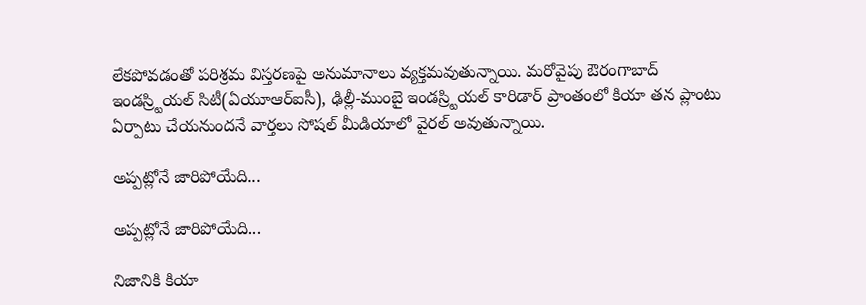లేకపోవడంతో పరిశ్రమ విస్తరణపై అనుమానాలు వ్యక్తమవుతున్నాయి. మరోవైపు ఔరంగాబాద్‌ ఇండస్ర్టియల్‌ సిటీ(ఏయూఆర్‌ఐసీ), ఢిల్లీ-ముంబై ఇండస్ర్టియల్‌ కారిడార్‌ ప్రాంతంలో కియా తన ప్లాంటు ఏర్పాటు చేయనుందనే వార్తలు సోషల్‌ మీడియాలో వైరల్‌ అవుతున్నాయి.

అప్పట్లోనే జారిపోయేది...

అప్పట్లోనే జారిపోయేది...

నిజానికి కియా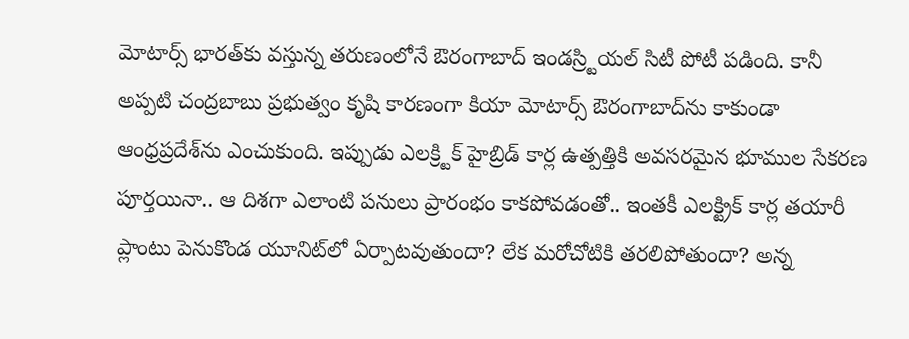మోటార్స్ భారత్‌కు వస్తున్న తరుణంలోనే ఔరంగాబాద్‌ ఇండస్ర్టియల్‌ సిటీ పోటీ పడింది. కానీ అప్పటి చంద్రబాబు ప్రభుత్వం కృషి కారణంగా కియా మోటార్స్ ఔరంగాబాద్‌ను కాకుండా ఆంధ్రప్రదేశ్‌ను ఎంచుకుంది. ఇప్పుడు ఎలక్ర్టిక్ హైబ్రిడ్ కార్ల ఉత్పత్తికి అవసరమైన భూముల సేకరణ పూర్తయినా.. ఆ దిశగా ఎలాంటి పనులు ప్రారంభం కాకపోవడంతో.. ఇంతకీ ఎలక్ట్రిక్ కార్ల తయారీ ప్లాంటు పెనుకొండ యూనిట్‌లో ఏర్పాటవుతుందా? లేక మరోచోటికి తరలిపోతుందా? అన్న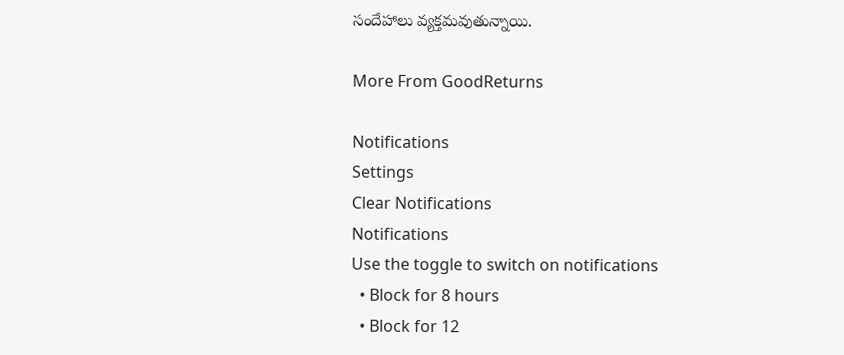సందేహాలు వ్యక్తమవుతున్నాయి.

More From GoodReturns

Notifications
Settings
Clear Notifications
Notifications
Use the toggle to switch on notifications
  • Block for 8 hours
  • Block for 12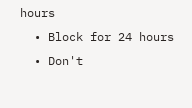hours
  • Block for 24 hours
  • Don't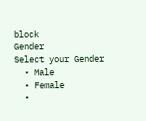block
Gender
Select your Gender
  • Male
  • Female
  •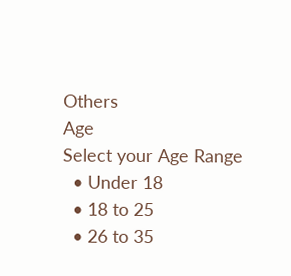Others
Age
Select your Age Range
  • Under 18
  • 18 to 25
  • 26 to 35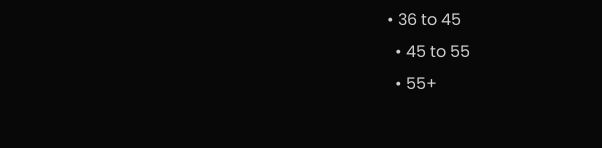• 36 to 45
  • 45 to 55
  • 55+